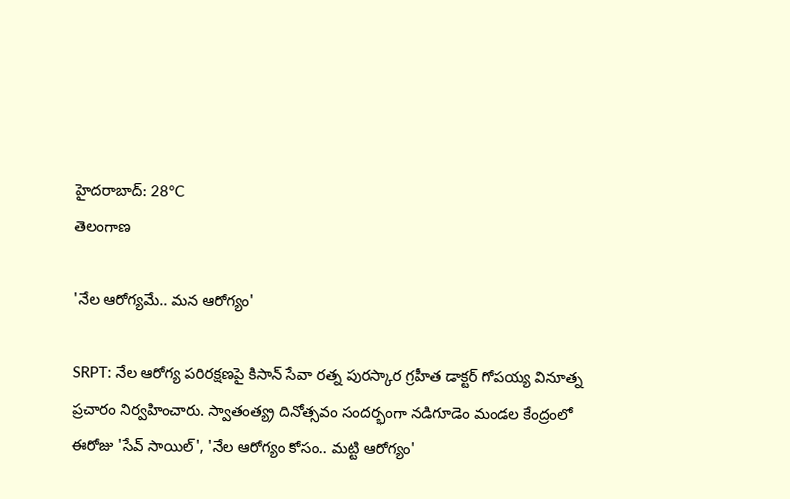హైదరాబాద్: 28°C
తెలంగాణ

'నేల ఆరోగ్యమే.. మన ఆరోగ్యం‌'

SRPT: నేల ఆరోగ్య పరిరక్షణపై కిసాన్ సేవా రత్న పురస్కార గ్రహీత డాక్టర్ గోపయ్య వినూత్న ప్రచారం నిర్వహించారు. స్వాతంత్య్ర దినోత్సవం సందర్భంగా నడిగూడెం మండల కేంద్రంలో ఈరోజు 'సేవ్ సాయిల్', 'నేల ఆరోగ్యం కోసం.. మట్టి ఆరోగ్యం'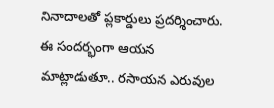నినాదాలతో ప్లకార్డులు ప్రదర్శించారు. ఈ సందర్భంగా ఆయన మాట్లాడుతూ.. రసాయన ఎరువుల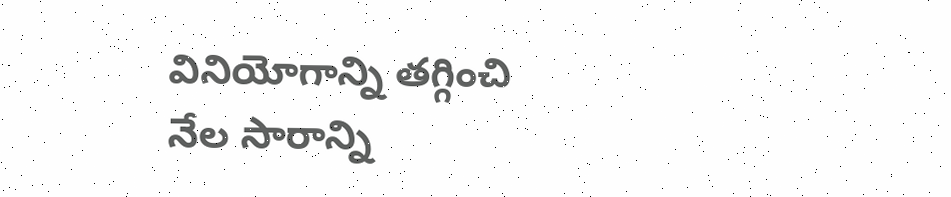వినియోగాన్ని తగ్గించి నేల సారాన్ని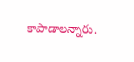కాపాడాలన్నారు.